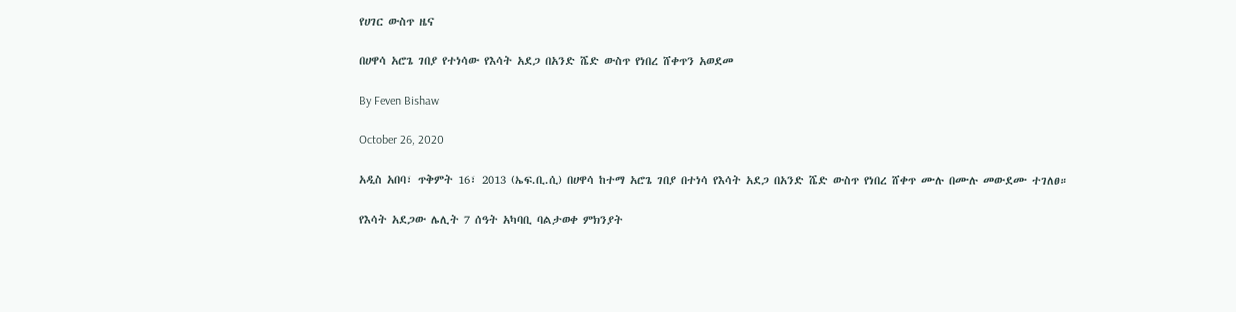የሀገር ውስጥ ዜና

በሀዋሳ አሮጌ ገበያ የተነሳው የእሳት አደጋ በአንድ ሼድ ውስጥ የነበረ ሸቀጥን አወደመ

By Feven Bishaw

October 26, 2020

አዲስ አበባ፣ ጥቅምት 16፣ 2013 (ኤፍ.ቢ.ሲ) በሀዋሳ ከተማ አሮጌ ገበያ በተነሳ የእሳት አደጋ በአንድ ሼድ ውስጥ የነበረ ሸቀጥ ሙሉ በሙሉ መውደሙ ተገለፀ።

የእሳት አደጋው ሌሊት 7 ሰዓት አካባቢ ባልታወቀ ምክንያት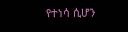የተነሳ ሲሆን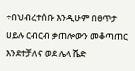÷በህብረተሰቡ እንዲሁም በፀጥታ ሀይሉ ርብርብ ቃጠሎውን መቆጣጠር እንደተቻለና ወደ ሌላ ሼድ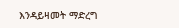እንዳይዛመት ማድረግ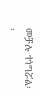መቻሉ ተነግሯል፡፡